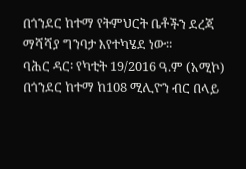በጎንደር ከተማ የትምህርት ቤቶችን ደረጃ ማሻሻያ ግንባታ እየተካሄደ ነው።
ባሕር ዳር፡ የካቲት 19/2016 ዓ.ም (አሚኮ) በጎንደር ከተማ ከ108 ሚሊዮን ብር በላይ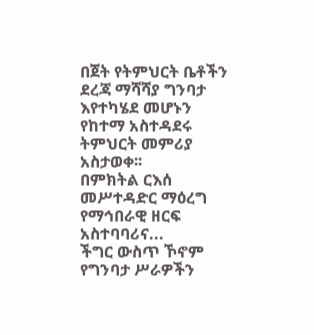በጀት የትምህርት ቤቶችን ደረጃ ማሻሻያ ግንባታ እየተካሄደ መሆኑን የከተማ አስተዳደሩ ትምህርት መምሪያ አስታወቀ፡፡
በምክትል ርእሰ መሥተዳድር ማዕረግ የማኅበራዊ ዘርፍ አስተባባሪና...
ችግር ውስጥ ኾኖም የግንባታ ሥራዎችን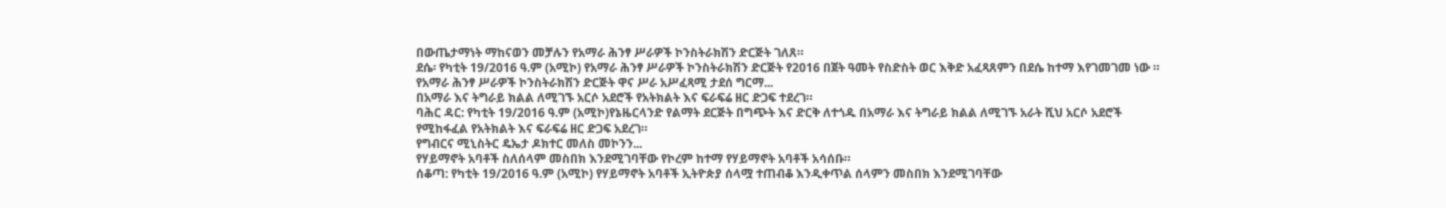በውጤታማነት ማከናወን መቻሉን የአማራ ሕንፃ ሥራዎች ኮንስትራክሽን ድርጅት ገለጸ።
ደሴ፡ የካቲት 19/2016 ዓ.ም (አሚኮ) የአማራ ሕንፃ ሥራዎች ኮንስትራክሽን ድርጅት የ2016 በጀት ዓመት የስድስት ወር እቅድ አፈጻጸምን በደሴ ከተማ እየገመገመ ነው ።
የአማራ ሕንፃ ሥራዎች ኮንስትራክሽን ድርጅት ዋና ሥራ አሥፈጻሚ ታደሰ ግርማ...
በአማራ እና ትግራይ ክልል ለሚገኙ አርሶ አደሮች የአትክልት እና ፍራፍሬ ዘር ድጋፍ ተደረገ።
ባሕር ዳር: የካቲት 19/2016 ዓ.ም (አሚኮ)የኔዜርላንድ የልማት ደርጅት በግጭት እና ድርቅ ለተጎዱ በአማራ እና ትግራይ ክልል ለሚገኙ አራት ሺህ አርሶ አደሮች የሚከፋፈል የአትክልት እና ፍራፍሬ ዘር ድጋፍ አደረገ።
የግብርና ሚኒስትር ዴኤታ ዶክተር መለስ መኮንን...
የሃይማኖት አባቶች ስለሰላም መስበክ እንደሚገባቸው የኮረም ከተማ የሃይማኖት አባቶች አሳሰቡ።
ሰቆጣ: የካቲት 19/2016 ዓ.ም (አሚኮ) የሃይማኖት አባቶች ኢትዮጵያ ሰላሟ ተጠብቆ እንዲቀጥል ሰላምን መስበክ እንደሚገባቸው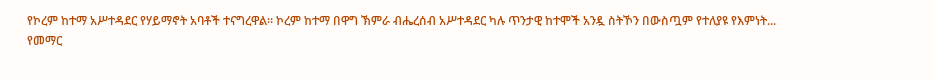የኮረም ከተማ አሥተዳደር የሃይማኖት አባቶች ተናግረዋል። ኮረም ከተማ በዋግ ኽምራ ብሔረሰብ አሥተዳደር ካሉ ጥንታዊ ከተሞች አንዷ ስትኾን በውስጧም የተለያዩ የእምነት...
የመማር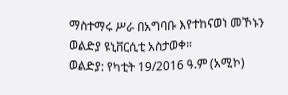ማስተማሩ ሥራ በአግባቡ እየተከናወነ መኾኑን ወልድያ ዩኒቨርሲቲ አስታወቀ።
ወልድያ: የካቲት 19/2016 ዓ.ም (አሚኮ)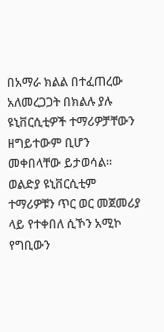በአማራ ክልል በተፈጠረው አለመረጋጋት በክልሉ ያሉ ዩኒቨርሲቲዎች ተማሪዎቻቸውን ዘግይተውም ቢሆን መቀበላቸው ይታወሳል። ወልድያ ዩኒቨርሲቲም ተማሪዎቹን ጥር ወር መጀመሪያ ላይ የተቀበለ ሲኾን አሚኮ የግቢውን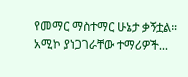የመማር ማስተማር ሁኔታ ቃኝቷል።
አሚኮ ያነጋገራቸው ተማሪዎች...